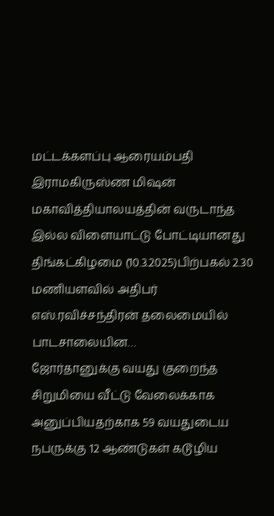மட்டக்களப்பு ஆரையம்பதி இராமகிருஸ்ண மிஷன் மகாவித்தியாலயத்தின் வருடாந்த இல்ல விளையாட்டு போட்டியானது திங்கட்கிழமை (10.3.2025)பிற்பகல் 2.30 மணியளவில் அதிபர் எஸ்.ரவிச்சந்திரன் தலைமையில் பாடசாலையின…
ஜோர்தானுக்கு வயது குறைந்த சிறுமியை வீட்டு வேலைக்காக அனுப்பியதற்காக 59 வயதுடைய நபருக்கு 12 ஆண்டுகள் கடூழிய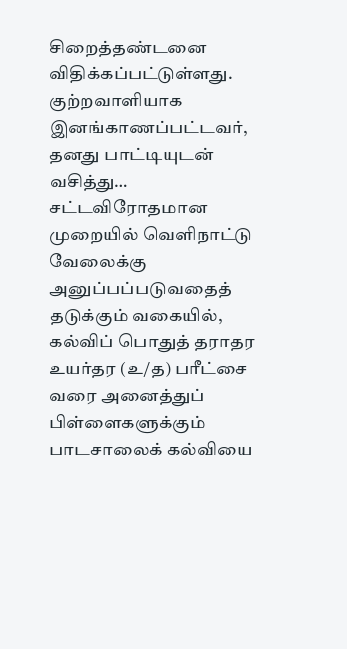சிறைத்தண்டனை விதிக்கப்பட்டுள்ளது. குற்றவாளியாக இனங்காணப்பட்டவர், தனது பாட்டியுடன் வசித்து…
சட்டவிரோதமான முறையில் வெளிநாட்டு வேலைக்கு அனுப்பப்படுவதைத் தடுக்கும் வகையில், கல்விப் பொதுத் தராதர உயர்தர (உ/த) பரீட்சை வரை அனைத்துப் பிள்ளைகளுக்கும் பாடசாலைக் கல்வியை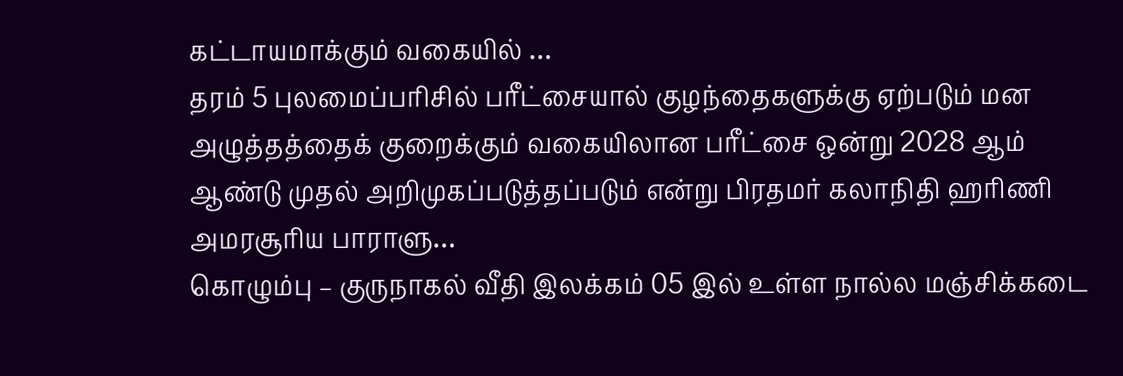கட்டாயமாக்கும் வகையில் …
தரம் 5 புலமைப்பரிசில் பரீட்சையால் குழந்தைகளுக்கு ஏற்படும் மன அழுத்தத்தைக் குறைக்கும் வகையிலான பரீட்சை ஒன்று 2028 ஆம் ஆண்டு முதல் அறிமுகப்படுத்தப்படும் என்று பிரதமர் கலாநிதி ஹரிணி அமரசூரிய பாராளு…
கொழும்பு – குருநாகல் வீதி இலக்கம் 05 இல் உள்ள நால்ல மஞ்சிக்கடை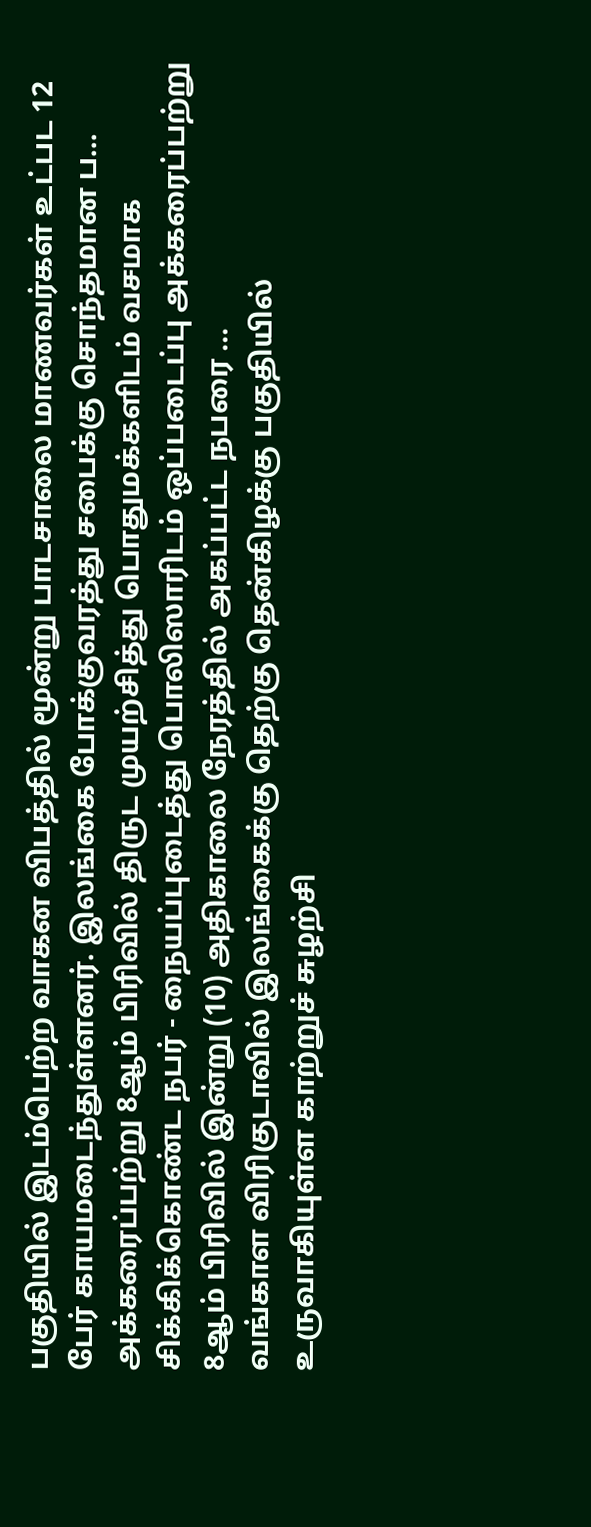பகுதியில் இடம்பெற்ற வாகன விபத்தில் மூன்று பாடசாலை மாணவர்கள் உட்பட 12 பேர் காயமடைந்துள்ளனர். இலங்கை போக்குவரத்து சபைக்கு சொந்தமான ப…
அக்கரைப்பற்று 8ஆம் பிரிவில் திருட முயற்சித்து பொதுமக்களிடம் வசமாக சிக்கிக்கொண்ட நபர் - நையப்புடைத்து பொலிஸாரிடம் ஒப்படைப்பு அக்கரைப்பற்று 8ஆம் பிரிவில் இன்று (10) அதிகாலை நேரத்தில் அகப்பட்ட நபரை …
வங்காள விரிகுடாவில் இலங்கைக்கு தெற்கு தென்கிழக்கு பகுதியில் உருவாகியுள்ள காற்றுச் சுழற்சி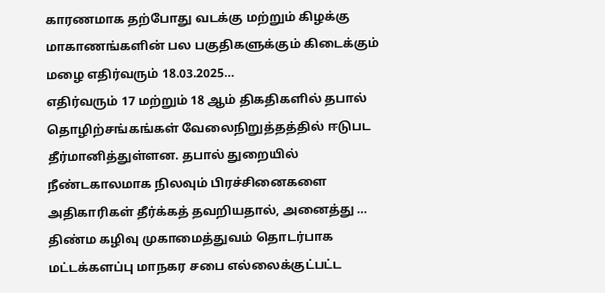காரணமாக தற்போது வடக்கு மற்றும் கிழக்கு மாகாணங்களின் பல பகுதிகளுக்கும் கிடைக்கும் மழை எதிர்வரும் 18.03.2025…
எதிர்வரும் 17 மற்றும் 18 ஆம் திகதிகளில் தபால் தொழிற்சங்கங்கள் வேலைநிறுத்தத்தில் ஈடுபட தீர்மானித்துள்ளன. தபால் துறையில் நீண்டகாலமாக நிலவும் பிரச்சினைகளை அதிகாரிகள் தீர்க்கத் தவறியதால், அனைத்து …
திண்ம கழிவு முகாமைத்துவம் தொடர்பாக மட்டக்களப்பு மாநகர சபை எல்லைக்குட்பட்ட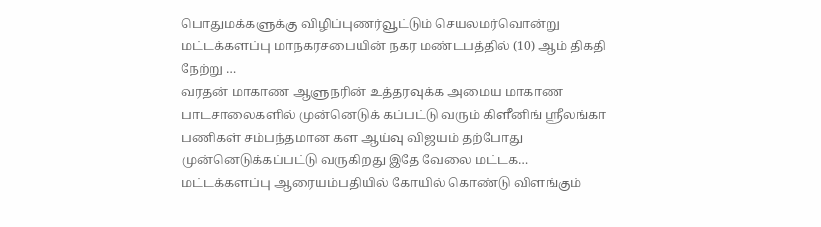பொதுமக்களுக்கு விழிப்புணர்வூட்டும் செயலமர்வொன்று மட்டக்களப்பு மாநகரசபையின் நகர மண்டபத்தில் (10) ஆம் திகதி நேற்று …
வரதன் மாகாண ஆளுநரின் உத்தரவுக்க அமைய மாகாண பாடசாலைகளில் முன்னெடுக் கப்பட்டு வரும் கிளீனிங் ஸ்ரீலங்கா பணிகள் சம்பந்தமான கள ஆய்வு விஜயம் தற்போது முன்னெடுக்கப்பட்டு வருகிறது இதே வேலை மட்டக…
மட்டக்களப்பு ஆரையம்பதியில் கோயில் கொண்டு விளங்கும்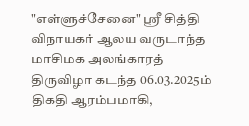"எள்ளுச்சேனை" ஸ்ரீ சித்தி விநாயகர் ஆலய வருடாந்த மாசிமக அலங்காரத் திருவிழா கடந்த 06.03.2025ம் திகதி ஆரம்பமாகி,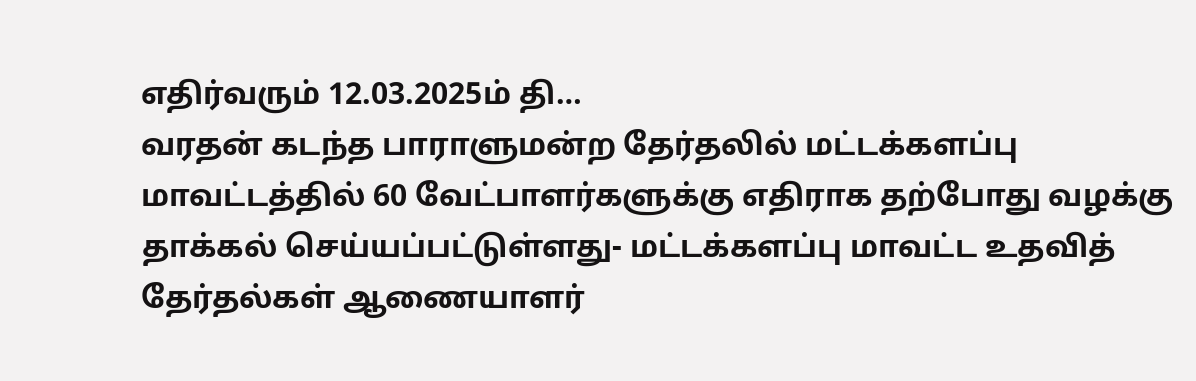எதிர்வரும் 12.03.2025ம் தி…
வரதன் கடந்த பாராளுமன்ற தேர்தலில் மட்டக்களப்பு மாவட்டத்தில் 60 வேட்பாளர்களுக்கு எதிராக தற்போது வழக்கு தாக்கல் செய்யப்பட்டுள்ளது- மட்டக்களப்பு மாவட்ட உதவித் தேர்தல்கள் ஆணையாளர்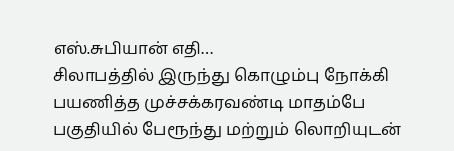எஸ்.சுபியான் எதி…
சிலாபத்தில் இருந்து கொழும்பு நோக்கி பயணித்த முச்சக்கரவண்டி மாதம்பே பகுதியில் பேரூந்து மற்றும் லொறியுடன்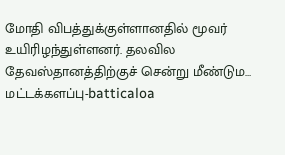மோதி விபத்துக்குள்ளானதில் மூவர் உயிரிழந்துள்ளனர். தலவில தேவஸ்தானத்திற்குச் சென்று மீண்டும…
மட்டக்களப்பு-batticaloa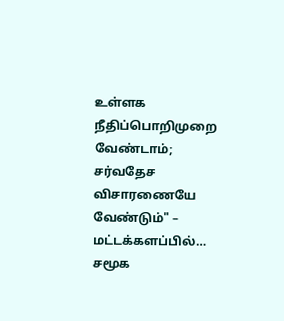உள்ளக நீதிப்பொறிமுறை வேண்டாம்; சர்வதேச விசாரணையே வேண்டும்" – மட்டக்களப்பில்…
சமூக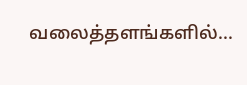வலைத்தளங்களில்...